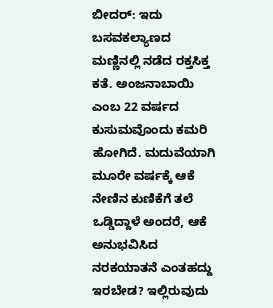ಬೀದರ್: ಇದು ಬಸವಕಲ್ಯಾಣದ ಮಣ್ಣಿನಲ್ಲಿ ನಡೆದ ರಕ್ತಸಿಕ್ತ ಕತೆ. ಅಂಜನಾಬಾಯಿ ಎಂಬ 22 ವರ್ಷದ ಕುಸುಮವೊಂದು ಕಮರಿ ಹೋಗಿದೆ. ಮದುವೆಯಾಗಿ ಮೂರೇ ವರ್ಷಕ್ಕೆ ಆಕೆ ನೇಣಿನ ಕುಣಿಕೆಗೆ ತಲೆ ಒಡ್ಡಿದ್ದಾಳೆ ಅಂದರೆ, ಆಕೆ ಅನುಭವಿಸಿದ ನರಕಯಾತನೆ ಎಂತಹದ್ದು ಇರಬೇಡ? ಇಲ್ಲಿರುವುದು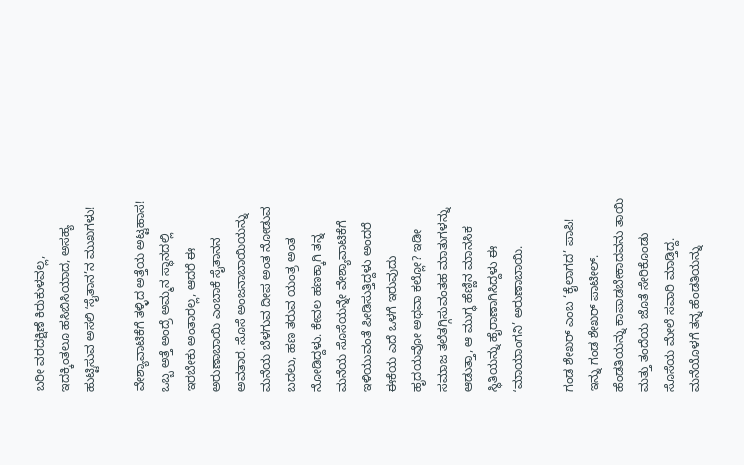ಬರೀ ವರದಕ್ಷಿಣೆ ಕಿರುಕುಳವಲ್ಲ, ಇದಕ್ಕಿಂತಲೂ ಹಸಿಬಿಸಿಯಾದ, ಅಸಹ್ಯ ಹುಟ್ಟಿಸುವ ಅಸಲಿ ʻಸೈತಾನ’ನ ಮುಖಗಳು!

ವೇಶ್ಯಾವಾಟಿಕೆಗೆ ತಳ್ಳಿದ ಅತ್ತೆಯ ಅಟ್ಟಹಾಸ!
ಒಬ್ಬ ಅತ್ತೆ ಅಂದ್ರೆ ಅಮ್ಮನ ಸ್ಥಾನದಲ್ಲಿ ಇರಬೇಕು ಅಂತಾರಲ್ಲ, ಆದರೆ ಈ ಅರುಣಾಬಾಯಿ ಎಂಬಾಕೆ ಸೈತಾನನ ಅವತಾರ. ಸೊಸೆ ಅಂಜನಾಬಾಯಿಯನ್ನು ಮನೆಯ ಬೆಳಗುವ ದೀಪ ಅಂತ ನೋಡುವ ಬದಲು, ಹಣ ತರುವ ಯಂತ್ರ ಅಂತ ನೋಡಿದ್ದಳು. ಕೇವಲ ಹಣಕ್ಕಾಗಿ ತನ್ನ ಮನೆಯ ಸೊಸೆಯನ್ನೇ ವೇಶ್ಯಾವಾಟಿಕೆಗೆ ಇಳಿಯುವಂತೆ ಪೀಡಿಸುತ್ತಿದ್ದಳು ಅಂದರೆ ಈಕೆಯ ಎದೆ ಒಳಗೆ ಇರುವುದು ಹೃದಯವೋ ಅಥವಾ ಕಲ್ಲೋ? ಇಡೀ ಸಮಾಜ ತಲೆತಗ್ಗಿಸುವಂತಹ ಮಾತುಗಳನ್ನು ಆಡುತ್ತಾ, ಆ ಮುಗ್ಧ ಹೆಣ್ಣಿನ ಮಾನಸಿಕ ಸ್ಥಿತಿಯನ್ನು ಹೈರಾಣಾಗಿಸಿದ್ದಳು ಈ ʻಮಾಯಾಂಗನಿ’ ಅರುಣಾಬಾಯಿ.

ಗಂಡ ಶೇಖರ್ ಎಂಬ ‘ಕೈಲಾಗದ’ ಪಾಪಿ!
ಇನ್ನು ಗಂಡ ಶೇಖರ್ ಪಾಟೀಲ್. ಹೆಂಡತಿಯನ್ನು ಕಾಪಾಡಬೇಕಾದವನು ತಾಯಿ ಮತ್ತು ತಂದೆಯ ಜೊತೆ ಸೇರಿಕೊಂಡು ಸೊಸೆಯ ಮೇಲೆ ಸವಾರಿ ಮಾಡ್ತಿದ್ದ. ಮನೆಯೊಳಗೆ ತನ್ನ ಹೆಂಡತಿಯನ್ನು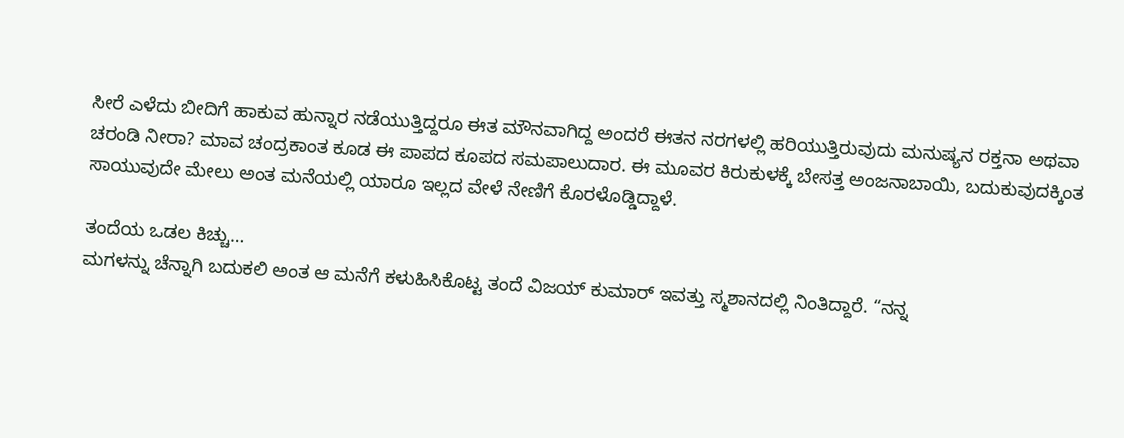ಸೀರೆ ಎಳೆದು ಬೀದಿಗೆ ಹಾಕುವ ಹುನ್ನಾರ ನಡೆಯುತ್ತಿದ್ದರೂ ಈತ ಮೌನವಾಗಿದ್ದ ಅಂದರೆ ಈತನ ನರಗಳಲ್ಲಿ ಹರಿಯುತ್ತಿರುವುದು ಮನುಷ್ಯನ ರಕ್ತನಾ ಅಥವಾ ಚರಂಡಿ ನೀರಾ? ಮಾವ ಚಂದ್ರಕಾಂತ ಕೂಡ ಈ ಪಾಪದ ಕೂಪದ ಸಮಪಾಲುದಾರ. ಈ ಮೂವರ ಕಿರುಕುಳಕ್ಕೆ ಬೇಸತ್ತ ಅಂಜನಾಬಾಯಿ, ಬದುಕುವುದಕ್ಕಿಂತ ಸಾಯುವುದೇ ಮೇಲು ಅಂತ ಮನೆಯಲ್ಲಿ ಯಾರೂ ಇಲ್ಲದ ವೇಳೆ ನೇಣಿಗೆ ಕೊರಳೊಡ್ಡಿದ್ದಾಳೆ.

ತಂದೆಯ ಒಡಲ ಕಿಚ್ಚು…
ಮಗಳನ್ನು ಚೆನ್ನಾಗಿ ಬದುಕಲಿ ಅಂತ ಆ ಮನೆಗೆ ಕಳುಹಿಸಿಕೊಟ್ಟ ತಂದೆ ವಿಜಯ್ ಕುಮಾರ್ ಇವತ್ತು ಸ್ಮಶಾನದಲ್ಲಿ ನಿಂತಿದ್ದಾರೆ. “ನನ್ನ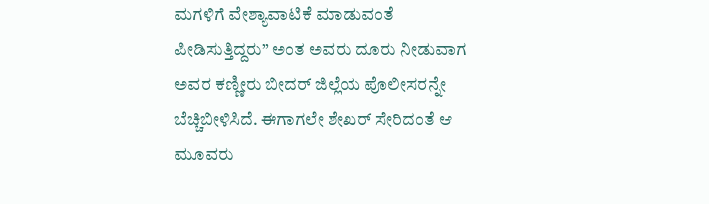ಮಗಳಿಗೆ ವೇಶ್ಯಾವಾಟಿಕೆ ಮಾಡುವಂತೆ ಪೀಡಿಸುತ್ತಿದ್ದರು” ಅಂತ ಅವರು ದೂರು ನೀಡುವಾಗ ಅವರ ಕಣ್ಣೀರು ಬೀದರ್ ಜಿಲ್ಲೆಯ ಪೊಲೀಸರನ್ನೇ ಬೆಚ್ಚಿಬೀಳಿಸಿದೆ. ಈಗಾಗಲೇ ಶೇಖರ್ ಸೇರಿದಂತೆ ಆ ಮೂವರು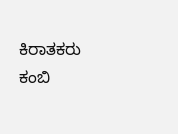ಕಿರಾತಕರು ಕಂಬಿ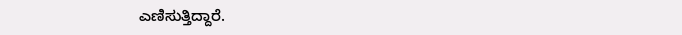ಎಣಿಸುತ್ತಿದ್ದಾರೆ.